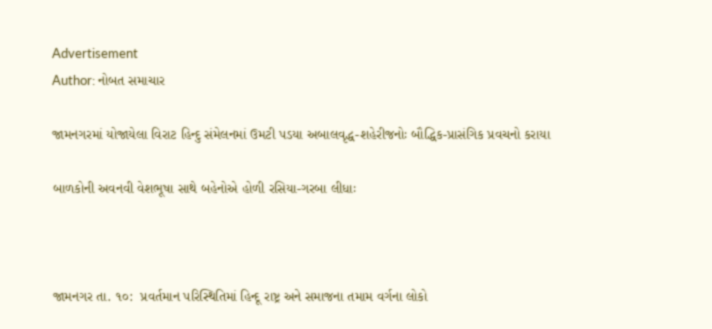Advertisement
Author: નોબત સમાચાર

જામનગરમાં યોજાયેલા વિરાટ હિન્દુ સંમેલનમાં ઉમટી પડયા અબાલવૃદ્ધ-શહેરીજનોઃ બૌદ્ધિક-પ્રાસંગિક પ્રવચનો કરાયા

બાળકોની અવનવી વેશભૂષા સાથે બહેનોએ હોળી રસિયા-ગરબા લીધાઃ



જામનગર તા. ૧૦:  પ્રવર્તમાન પરિસ્થિતિમાં હિન્દૂ રાષ્ટ્ર અને સમાજના તમામ વર્ગના લોકો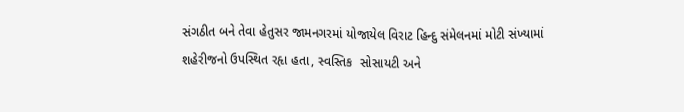સંગઠીત બને તેવા હેતુસર જામનગરમાં યોજાયેલ વિરાટ હિન્દુ સંમેલનમાં મોટી સંખ્યામાં શહેરીજનો ઉપસ્થિત રહૃા હતા, સ્વસ્તિક  સોસાયટી અને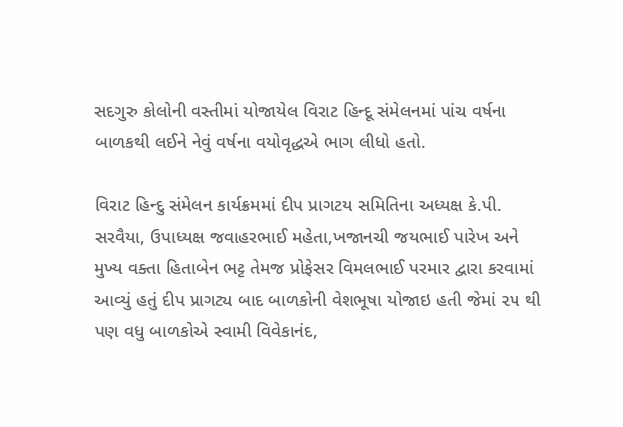સદગુરુ કોલોની વસ્તીમાં યોજાયેલ વિરાટ હિન્દૂ સંમેલનમાં પાંચ વર્ષના બાળકથી લઈને નેવું વર્ષના વયોવૃદ્ધએ ભાગ લીધો હતો.

વિરાટ હિન્દુ સંમેલન કાર્યક્રમમાં દીપ પ્રાગટય સમિતિના અધ્યક્ષ કે.પી. સરવૈયા, ઉપાધ્યક્ષ જવાહરભાઈ મહેતા,ખજાનચી જયભાઈ પારેખ અને મુખ્ય વક્તા હિતાબેન ભટ્ટ તેમજ પ્રોફેસર વિમલભાઈ પરમાર દ્વારા કરવામાં આવ્યું હતું દીપ પ્રાગટ્ય બાદ બાળકોની વેશભૂષા યોજાઇ હતી જેમાં ૨૫ થી પણ વધુ બાળકોએ સ્વામી વિવેકાનંદ,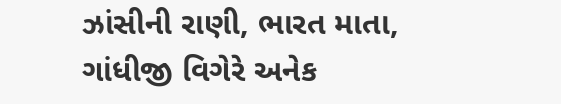ઝાંસીની રાણી, ભારત માતા, ગાંધીજી વિગેરે અનેક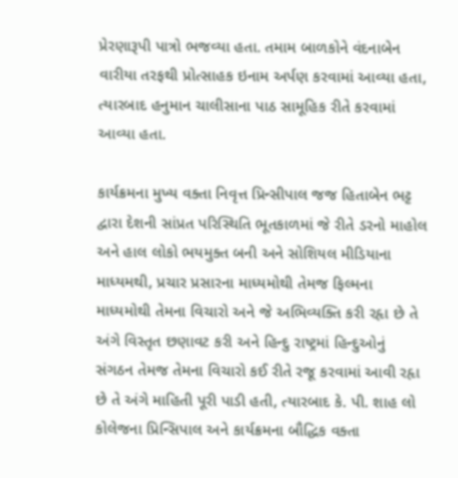પ્રેરણારૂપી પાત્રો ભજવ્યા હતા. તમામ બાળકોને વંદનાબેન વારીયા તરફથી પ્રોત્સાહક ઇનામ અર્પણ કરવામાં આવ્યા હતા, ત્યારબાદ હનુમાન ચાલીસાના પાઠ સામૂહિક રીતે કરવામાં આવ્યા હતા.

કાર્યક્રમના મુખ્ય વક્તા નિવૃત્ત પ્રિન્સીપાલ જજ હિતાબેન ભટ્ટ દ્વારા દેશની સાંપ્રત પરિસ્થિતિ ભૂતકાળમાં જે રીતે ડરનો માહોલ અને હાલ લોકો ભયમુક્ત બની અને સોશિયલ મીડિયાના માધ્યમથી, પ્રચાર પ્રસારના માધ્યમોથી તેમજ ફિલ્મના માધ્યમોથી તેમના વિચારો અને જે અભિવ્યક્તિ કરી રહૃા છે તે અંગે વિસ્તૃત છણાવટ કરી અને હિન્દુ રાષ્ટ્રમાં હિન્દુઓનું સંગઠન તેમજ તેમના વિચારો કઈ રીતે રજૂ કરવામાં આવી રહૃા છે તે અંગે માહિતી પૂરી પાડી હતી, ત્યારબાદ કે. પી. શાહ લો કોલેજના પ્રિન્સિપાલ અને કાર્યક્રમના બૌદ્ધિક વક્તા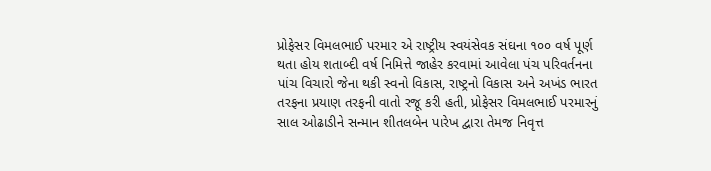પ્રોફેસર વિમલભાઈ પરમાર એ રાષ્ટ્રીય સ્વયંસેવક સંઘના ૧૦૦ વર્ષ પૂર્ણ થતા હોય શતાબ્દી વર્ષ નિમિત્તે જાહેર કરવામાં આવેલા પંચ પરિવર્તનના પાંચ વિચારો જેના થકી સ્વનો વિકાસ, રાષ્ટ્રનો વિકાસ અને અખંડ ભારત તરફના પ્રયાણ તરફની વાતો રજૂ કરી હતી, પ્રોફેસર વિમલભાઈ પરમારનું સાલ ઓઢાડીને સન્માન શીતલબેન પારેખ દ્વારા તેમજ નિવૃત્ત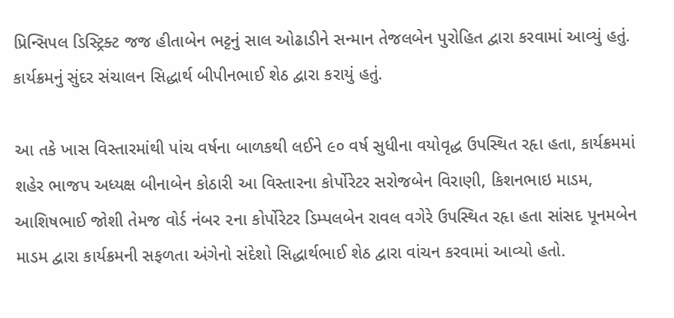પ્રિન્સિપલ ડિસ્ટ્રિક્ટ જજ હીતાબેન ભટ્ટનું સાલ ઓઢાડીને સન્માન તેજલબેન પુરોહિત દ્વારા કરવામાં આવ્યું હતું. કાર્યક્રમનું સુંદર સંચાલન સિદ્ધાર્થ બીપીનભાઈ શેઠ દ્વારા કરાયું હતું.

આ તકે ખાસ વિસ્તારમાંથી પાંચ વર્ષના બાળકથી લઈને ૯૦ વર્ષ સુધીના વયોવૃદ્ધ ઉપસ્થિત રહૃા હતા, કાર્યક્રમમાં શહેર ભાજપ અધ્યક્ષ બીનાબેન કોઠારી આ વિસ્તારના કોર્પોરેટર સરોજબેન વિરાણી, કિશનભાઇ માડમ, આશિષભાઈ જોશી તેમજ વોર્ડ નંબર ૨ના કોર્પોરેટર ડિમ્પલબેન રાવલ વગેરે ઉપસ્થિત રહૃા હતા સાંસદ પૂનમબેન માડમ દ્વારા કાર્યક્રમની સફળતા અંગેનો સંદેશો સિદ્ધાર્થભાઈ શેઠ દ્વારા વાંચન કરવામાં આવ્યો હતો.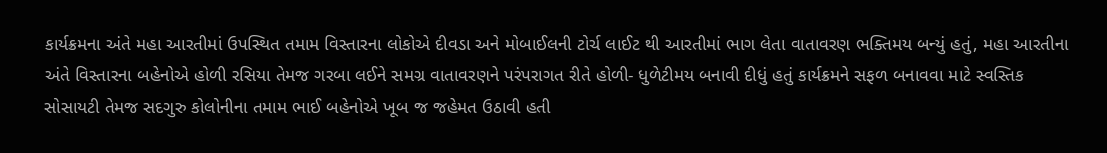કાર્યક્રમના અંતે મહા આરતીમાં ઉપસ્થિત તમામ વિસ્તારના લોકોએ દીવડા અને મોબાઈલની ટોર્ચ લાઈટ થી આરતીમાં ભાગ લેતા વાતાવરણ ભક્તિમય બન્યું હતું, મહા આરતીના અંતે વિસ્તારના બહેનોએ હોળી રસિયા તેમજ ગરબા લઈને સમગ્ર વાતાવરણને પરંપરાગત રીતે હોળી- ધુળેટીમય બનાવી દીધું હતું કાર્યક્રમને સફળ બનાવવા માટે સ્વસ્તિક સોસાયટી તેમજ સદગુરુ કોલોનીના તમામ ભાઈ બહેનોએ ખૂબ જ જહેમત ઉઠાવી હતી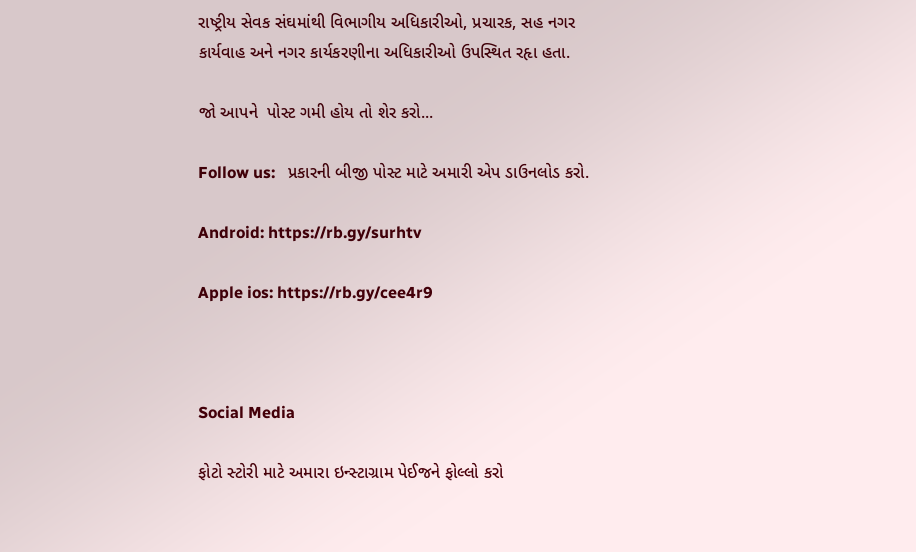રાષ્ટ્રીય સેવક સંઘમાંથી વિભાગીય અધિકારીઓ, પ્રચારક, સહ નગર કાર્યવાહ અને નગર કાર્યકરણીના અધિકારીઓ ઉપસ્થિત રહૃા હતા.

જો આપને  પોસ્ટ ગમી હોય તો શેર કરો...

Follow us:   પ્રકારની બીજી પોસ્ટ માટે અમારી એપ ડાઉનલોડ કરો.

Android: https://rb.gy/surhtv

Apple ios: https://rb.gy/cee4r9



Social Media

ફોટો સ્ટોરી માટે અમારા ઇન્સ્ટાગ્રામ પેઈજને ફોલ્લો કરો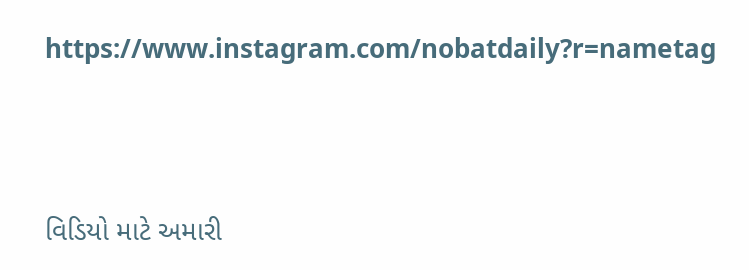https://www.instagram.com/nobatdaily?r=nametag



વિડિયો માટે અમારી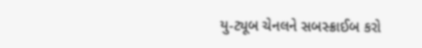યુ-ટ્યૂબ ચેનલને સબસ્ક્રાઈબ કરો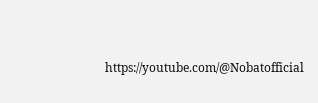https://youtube.com/@Nobatofficial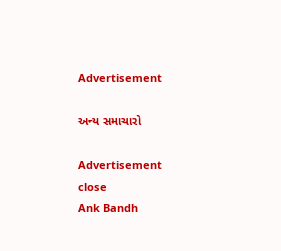Advertisement

અન્ય સમાચારો

Advertisement
close
Ank Bandh